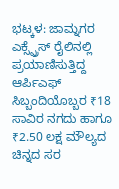ಭಟ್ಕಳ: ಜಾಮ್ನಗರ ಎಕ್ಸ್ಪ್ರೆಸ್ ರೈಲಿನಲ್ಲಿ ಪ್ರಯಾಣಿಸುತ್ತಿದ್ದ ಆರ್ಪಿಎಫ್ ಸಿಬ್ಬಂದಿಯೊಬ್ಬರ ₹18 ಸಾವಿರ ನಗದು ಹಾಗೂ ₹2.50 ಲಕ್ಷ ಮೌಲ್ಯದ ಚಿನ್ನದ ಸರ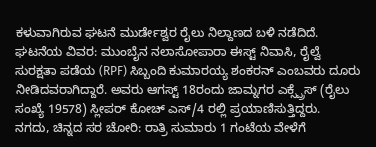ಕಳುವಾಗಿರುವ ಘಟನೆ ಮುರ್ಡೇಶ್ವರ ರೈಲು ನಿಲ್ದಾಣದ ಬಳಿ ನಡೆದಿದೆ.
ಘಟನೆಯ ವಿವರ: ಮುಂಬೈನ ನಲಾಸೋಪಾರಾ ಈಸ್ಟ್ ನಿವಾಸಿ, ರೈಲ್ವೆ ಸುರಕ್ಷತಾ ಪಡೆಯ (RPF) ಸಿಬ್ಬಂದಿ ಕುಮಾರಯ್ಯ ಶಂಕರನ್ ಎಂಬವರು ದೂರು ನೀಡಿದವರಾಗಿದ್ದಾರೆ. ಅವರು ಆಗಸ್ಟ್ 18ರಂದು ಜಾಮ್ನಗರ ಎಕ್ಸ್ಪ್ರೆಸ್ (ರೈಲು ಸಂಖ್ಯೆ 19578) ಸ್ಲೀಪರ್ ಕೋಚ್ ಎಸ್/4 ರಲ್ಲಿ ಪ್ರಯಾಣಿಸುತ್ತಿದ್ದರು.
ನಗದು, ಚಿನ್ನದ ಸರ ಚೋರಿ: ರಾತ್ರಿ ಸುಮಾರು 1 ಗಂಟೆಯ ವೇಳೆಗೆ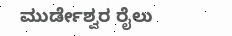ಮುರ್ಡೇಶ್ವರ ರೈಲು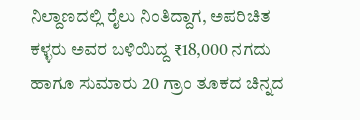ನಿಲ್ದಾಣದಲ್ಲಿ ರೈಲು ನಿಂತಿದ್ದಾಗ, ಅಪರಿಚಿತ ಕಳ್ಳರು ಅವರ ಬಳಿಯಿದ್ದ ₹18,000 ನಗದು ಹಾಗೂ ಸುಮಾರು 20 ಗ್ರಾಂ ತೂಕದ ಚಿನ್ನದ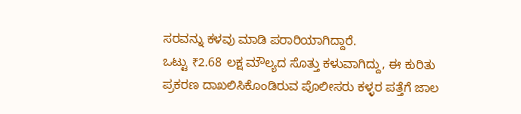ಸರವನ್ನು ಕಳವು ಮಾಡಿ ಪರಾರಿಯಾಗಿದ್ದಾರೆ.
ಒಟ್ಟು ₹2.68 ಲಕ್ಷ ಮೌಲ್ಯದ ಸೊತ್ತು ಕಳುವಾಗಿದ್ದು, ಈ ಕುರಿತು ಪ್ರಕರಣ ದಾಖಲಿಸಿಕೊಂಡಿರುವ ಪೊಲೀಸರು ಕಳ್ಳರ ಪತ್ತೆಗೆ ಜಾಲ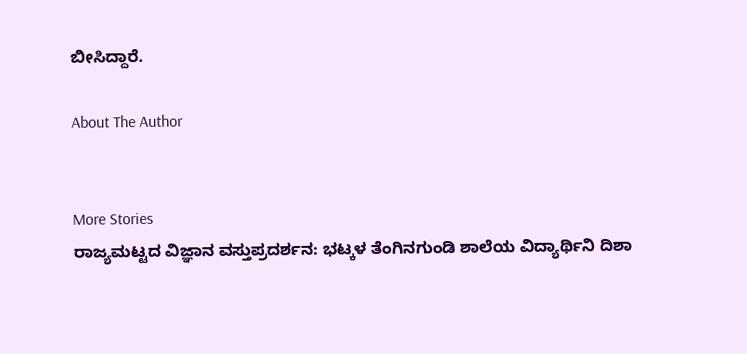ಬೀಸಿದ್ದಾರೆ.

About The Author


More Stories
ರಾಜ್ಯಮಟ್ಟದ ವಿಜ್ಞಾನ ವಸ್ತುಪ್ರದರ್ಶನ: ಭಟ್ಕಳ ತೆಂಗಿನಗುಂಡಿ ಶಾಲೆಯ ವಿದ್ಯಾರ್ಥಿನಿ ದಿಶಾ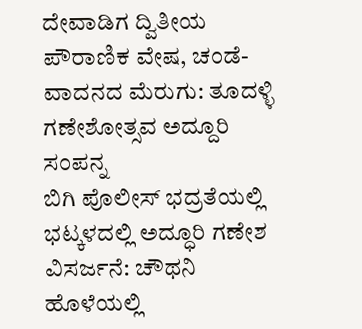ದೇವಾಡಿಗ ದ್ವಿತೀಯ
ಪೌರಾಣಿಕ ವೇಷ, ಚಂಡೆ-ವಾದನದ ಮೆರುಗು: ತೂದಳ್ಳಿ ಗಣೇಶೋತ್ಸವ ಅದ್ದೂರಿ ಸಂಪನ್ನ
ಬಿಗಿ ಪೊಲೀಸ್ ಭದ್ರತೆಯಲ್ಲಿ ಭಟ್ಕಳದಲ್ಲಿ ಅದ್ಧೂರಿ ಗಣೇಶ ವಿಸರ್ಜನೆ: ಚೌಥನಿ ಹೊಳೆಯಲ್ಲಿ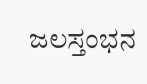ಜಲಸ್ತಂಭನ